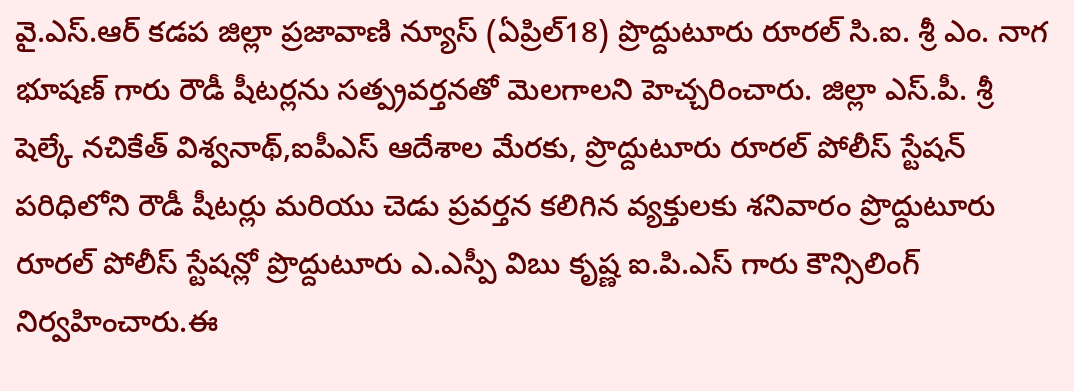వై.ఎస్.ఆర్ కడప జిల్లా ప్రజావాణి న్యూస్ (ఏప్రిల్18) ప్రొద్దుటూరు రూరల్ సి.ఐ. శ్రీ ఎం. నాగ భూషణ్ గారు రౌడీ షీటర్లను సత్ప్రవర్తనతో మెలగాలని హెచ్చరించారు. జిల్లా ఎస్.పీ. శ్రీ షెల్కే నచికేత్ విశ్వనాథ్,ఐపీఎస్ ఆదేశాల మేరకు, ప్రొద్దుటూరు రూరల్ పోలీస్ స్టేషన్ పరిధిలోని రౌడీ షీటర్లు మరియు చెడు ప్రవర్తన కలిగిన వ్యక్తులకు శనివారం ప్రొద్దుటూరు రూరల్ పోలీస్ స్టేషన్లో ప్రొద్దుటూరు ఎ.ఎస్పీ విబు కృష్ణ ఐ.పి.ఎస్ గారు కౌన్సిలింగ్ నిర్వహించారు.ఈ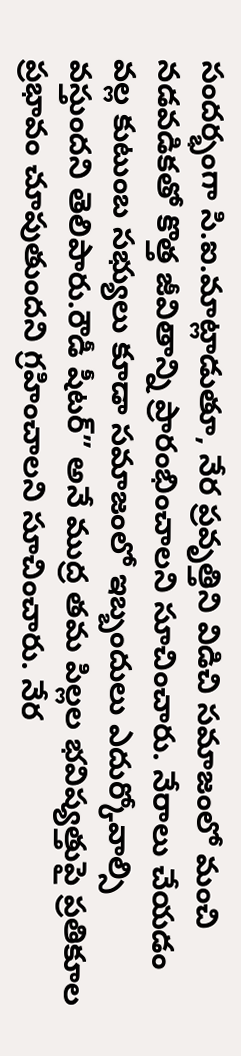సందర్భంగా సి.ఐ.మాట్లాడుతూ, నేర ప్రవృత్తిని విడిచి సమాజంలో మంచి నడవడికతో కొత్త జీవితాన్ని ప్రారంభించాలని సూచించారు. నేరాలు చేయడం వల్ల కుటుంబ సభ్యులు కూడా సమాజంలో ఇబ్బందులు ఎదుర్కోవాల్సి వస్తుందని తెలిపారు.రౌడీ షీటర్” అనే ముద్ర తమ పిల్లల భవిష్యత్తుపై ప్రతికూల ప్రభావం చూపుతుందని గ్రహించాలని సూచించారు. నేర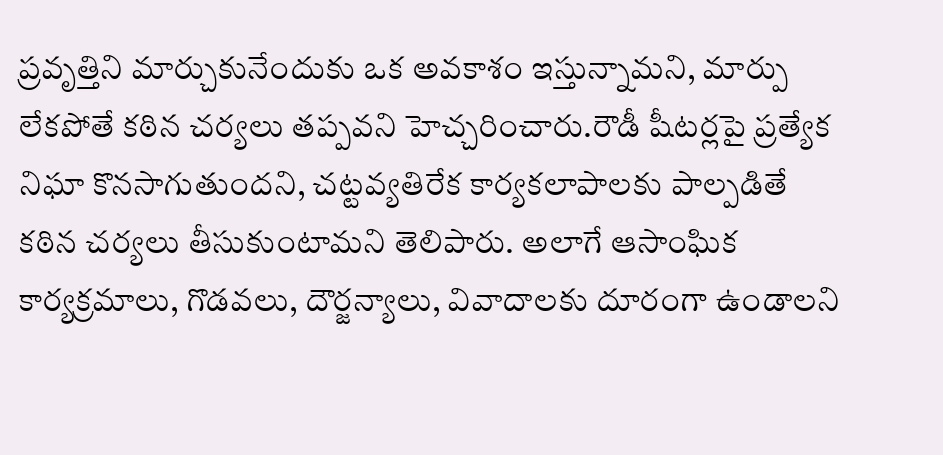ప్రవృత్తిని మార్చుకునేందుకు ఒక అవకాశం ఇస్తున్నామని, మార్పు లేకపోతే కఠిన చర్యలు తప్పవని హెచ్చరించారు.రౌడీ షీటర్లపై ప్రత్యేక నిఘా కొనసాగుతుందని, చట్టవ్యతిరేక కార్యకలాపాలకు పాల్పడితే కఠిన చర్యలు తీసుకుంటామని తెలిపారు. అలాగే ఆసాంఘిక కార్యక్రమాలు, గొడవలు, దౌర్జన్యాలు, వివాదాలకు దూరంగా ఉండాలని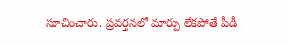సూచించారు. ప్రవర్తనలో మార్పు లేకపోతే పీడీ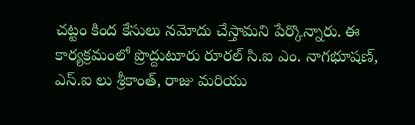చట్టం కింద కేసులు నమోదు చేస్తామని పేర్కొన్నారు. ఈ కార్యక్రమంలో ప్రొద్దుటూరు రూరల్ సి.ఐ ఎం. నాగభూషణ్, ఎస్.ఐ లు శ్రీకాంత్, రాజు మరియు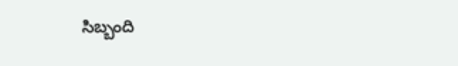సిబ్బంది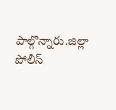పాల్గొన్నారు.జిల్లా పోలీస్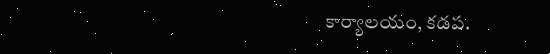కార్యాలయం, కడప.